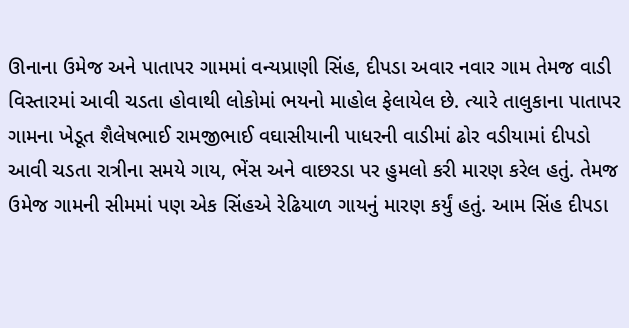ઊનાના ઉમેજ અને પાતાપર ગામમાં વન્યપ્રાણી સિંહ, દીપડા અવાર નવાર ગામ તેમજ વાડી વિસ્તારમાં આવી ચડતા હોવાથી લોકોમાં ભયનો માહોલ ફેલાયેલ છે. ત્યારે તાલુકાના પાતાપર ગામના ખેડૂત શૈલેષભાઈ રામજીભાઈ વઘાસીયાની પાધરની વાડીમાં ઢોર વડીયામાં દીપડો આવી ચડતા રાત્રીના સમયે ગાય, ભેંસ અને વાછરડા પર હુમલો કરી મારણ કરેલ હતું. તેમજ ઉમેજ ગામની સીમમાં પણ એક સિંહએ રેઢિયાળ ગાયનું મારણ કર્યું હતું. આમ સિંહ દીપડા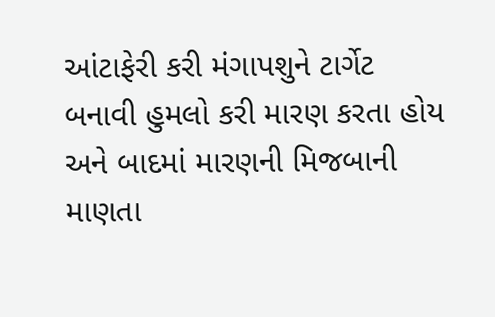આંટાફેરી કરી મંગાપશુને ટાર્ગેટ બનાવી હુમલો કરી મારણ કરતા હોય અને બાદમાં મારણની મિજબાની માણતા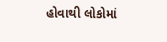હોવાથી લોકોમાં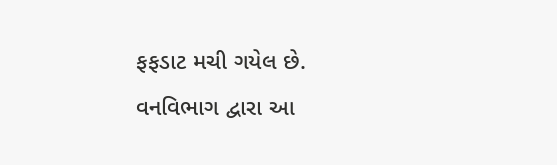ફફડાટ મચી ગયેલ છે. વનવિભાગ દ્વારા આ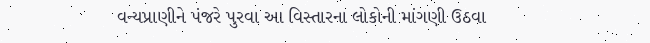વન્યપ્રાણીને પંજરે પુરવા આ વિસ્તારના લોકોની માંગણી ઉઠવા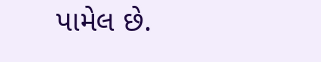પામેલ છે.